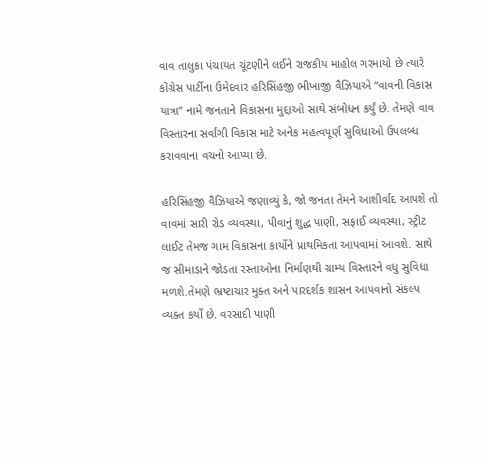વાવ તાલુકા પંચાયત ચૂંટણીને લઈને રાજકીય માહોલ ગરમાયો છે ત્યારે કોંગ્રેસ પાર્ટીના ઉમેદવાર હરિસિંહજી ભીખાજી વૈઝિયાએ “વાવની વિકાસ યાત્રા” નામે જનતાને વિકાસના મુદ્દાઓ સાથે સંબોધન કર્યું છે. તેમણે વાવ વિસ્તારના સર્વાંગી વિકાસ માટે અનેક મહત્વપૂર્ણ સુવિધાઓ ઉપલબ્ધ કરાવવાના વચનો આપ્યા છે.

હરિસિંહજી વૈઝિયાએ જણાવ્યું કે, જો જનતા તેમને આશીર્વાદ આપશે તો વાવમાં સારી રોડ વ્યવસ્થા, પીવાનું શુદ્ધ પાણી, સફાઈ વ્યવસ્થા, સ્ટ્રીટ લાઈટ તેમજ ગામ વિકાસના કાર્યોને પ્રાથમિકતા આપવામાં આવશે. સાથે જ સીમાડાને જોડતા રસ્તાઓના નિર્માણથી ગ્રામ્ય વિસ્તારને વધુ સુવિધા મળશે.તેમણે ભ્રષ્ટાચાર મુક્ત અને પારદર્શક શાસન આપવાનો સંકલ્પ વ્યક્ત કર્યો છે. વરસાદી પાણી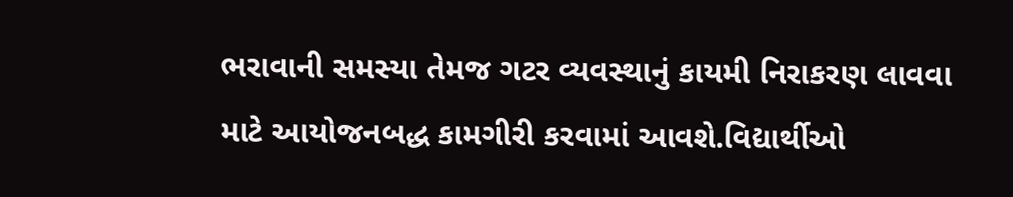ભરાવાની સમસ્યા તેમજ ગટર વ્યવસ્થાનું કાયમી નિરાકરણ લાવવા માટે આયોજનબદ્ધ કામગીરી કરવામાં આવશે.વિદ્યાર્થીઓ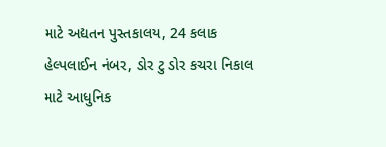માટે અદ્યતન પુસ્તકાલય, 24 કલાક હેલ્પલાઈન નંબર, ડોર ટુ ડોર કચરા નિકાલ માટે આધુનિક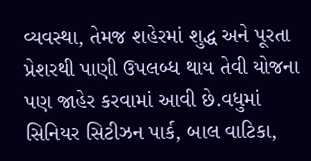વ્યવસ્થા, તેમજ શહેરમાં શુદ્ધ અને પૂરતા પ્રેશરથી પાણી ઉપલબ્ધ થાય તેવી યોજના પણ જાહેર કરવામાં આવી છે.વધુમાં સિનિયર સિટીઝન પાર્ક, બાલ વાટિકા,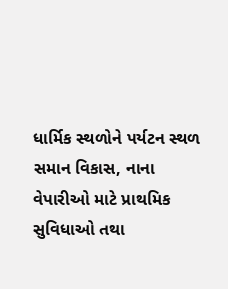ધાર્મિક સ્થળોને પર્યટન સ્થળ સમાન વિકાસ, નાના વેપારીઓ માટે પ્રાથમિક સુવિધાઓ તથા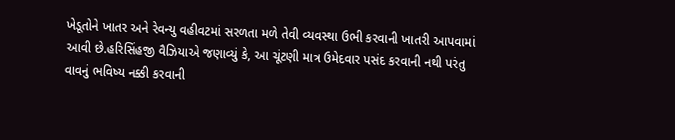ખેડૂતોને ખાતર અને રેવન્યુ વહીવટમાં સરળતા મળે તેવી વ્યવસ્થા ઉભી કરવાની ખાતરી આપવામાં આવી છે.હરિસિંહજી વૈઝિયાએ જણાવ્યું કે, આ ચૂંટણી માત્ર ઉમેદવાર પસંદ કરવાની નથી પરંતુ વાવનું ભવિષ્ય નક્કી કરવાની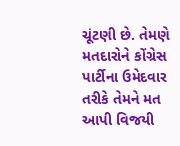ચૂંટણી છે. તેમણે મતદારોને કોંગ્રેસ પાર્ટીના ઉમેદવાર તરીકે તેમને મત આપી વિજયી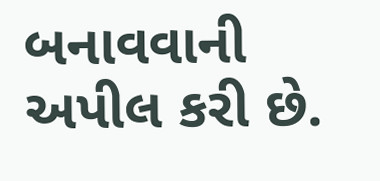બનાવવાની અપીલ કરી છે.